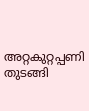അറ്റകുറ്റപ്പണി തുടങ്ങി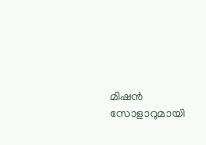മിഷൻ സോളാറുമായി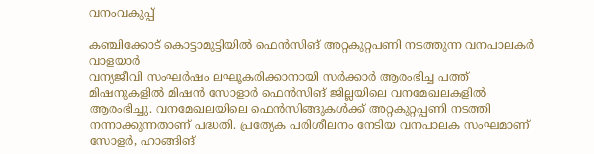വനംവകുപ്പ്

കഞ്ചിക്കോട് കൊട്ടാമുട്ടിയിൽ ഫെൻസിങ് അറ്റകുറ്റപണി നടത്തുന്ന വനപാലകർ
വാളയാർ
വന്യജീവി സംഘർഷം ലഘൂകരിക്കാനായി സർക്കാർ ആരംഭിച്ച പത്ത് മിഷനുകളിൽ മിഷൻ സോളാർ ഫെൻസിങ് ജില്ലയിലെ വനമേഖലകളിൽ ആരംഭിച്ചു. വനമേഖലയിലെ ഫെൻസിങ്ങുകൾക്ക് അറ്റകുറ്റപ്പണി നടത്തി നന്നാക്കുന്നതാണ് പദ്ധതി. പ്രത്യേക പരിശീലനം നേടിയ വനപാലക സംഘമാണ് സോളർ, ഹാങ്ങിങ്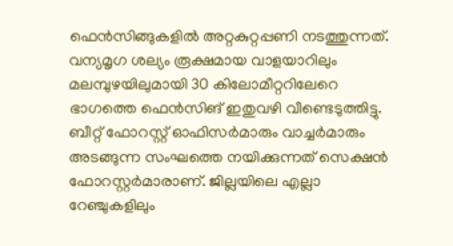ഫെൻസിങ്ങുകളിൽ അറ്റകുറ്റപ്പണി നടത്തുന്നത്. വന്യമൃഗ ശല്യം രൂക്ഷമായ വാളയാറിലും മലമ്പുഴയിലുമായി 30 കിലോമീറ്ററിലേറെ ഭാഗത്തെ ഫെൻസിങ് ഇതുവഴി വീണ്ടെടുത്തിട്ടു. ബീറ്റ് ഫോറസ്റ്റ് ഓഫിസർമാരും വാച്ചർമാരും അടങ്ങുന്ന സംഘത്തെ നയിക്കുന്നത് സെക്ഷൻ ഫോറസ്റ്റർമാരാണ്. ജില്ലയിലെ എല്ലാ റേഞ്ചുകളിലും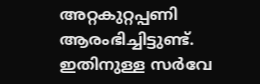അറ്റകുറ്റപ്പണി ആരംഭിച്ചിട്ടുണ്ട്. ഇതിനുള്ള സർവേ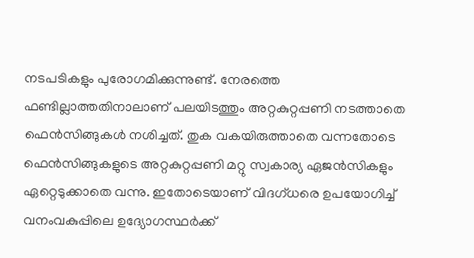നടപടികളും പുരോഗമിക്കുന്നുണ്ട്. നേരത്തെ ഫണ്ടില്ലാത്തതിനാലാണ് പലയിടത്തും അറ്റകുറ്റപ്പണി നടത്താതെ ഫെൻസിങ്ങുകൾ നശിച്ചത്. തുക വകയിരുത്താതെ വന്നതോടെ ഫെൻസിങ്ങുകളുടെ അറ്റകുറ്റപ്പണി മറ്റു സ്വകാര്യ ഏജൻസികളും ഏറ്റെടുക്കാതെ വന്നു. ഇതോടെയാണ് വിദഗ്ധരെ ഉപയോഗിച്ച് വനംവകുപ്പിലെ ഉദ്യോഗസ്ഥർക്ക്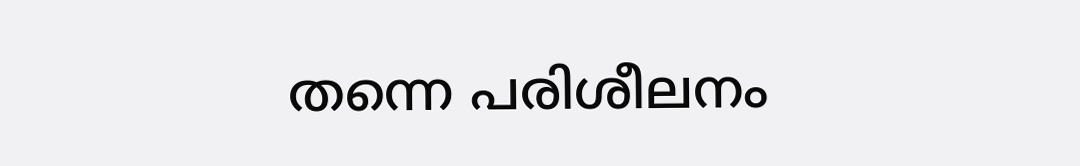തന്നെ പരിശീലനം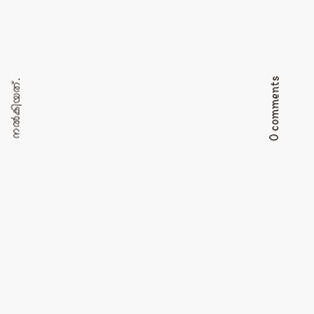നൽകിയത്.










0 comments